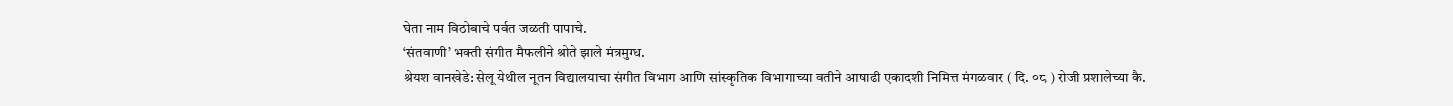घेता नाम विठोबाचे पर्वत जळती पापाचे.
‘संतवाणी’ भक्ती संगीत मैफलीने श्रोते झाले मंत्रमुग्ध.
श्रेयश वानखेडे: सेलू येथील नूतन विद्यालयाचा संगीत विभाग आणि सांस्कृतिक विभागाच्या वतीने आषाढी एकादशी निमित्त मंगळवार ( दि. ०८ ) रोजी प्रशालेच्या कै.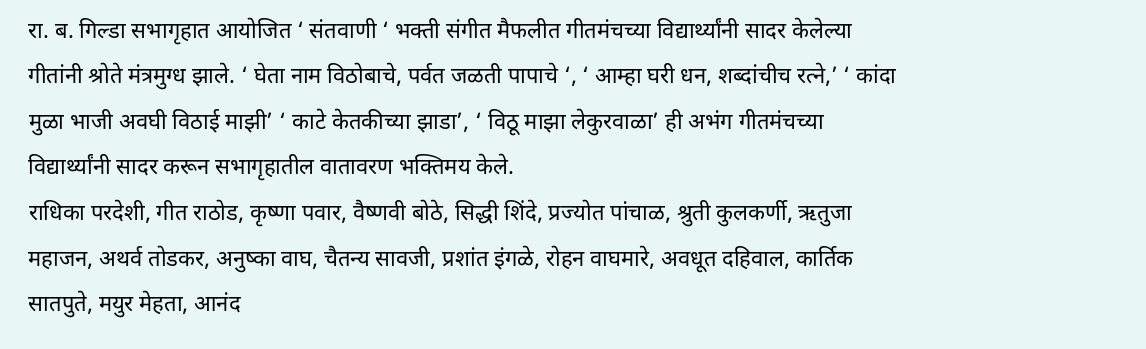रा. ब. गिल्डा सभागृहात आयोजित ‘ संतवाणी ‘ भक्ती संगीत मैफलीत गीतमंचच्या विद्यार्थ्यांनी सादर केलेल्या गीतांनी श्रोते मंत्रमुग्ध झाले. ‘ घेता नाम विठोबाचे, पर्वत जळती पापाचे ‘, ‘ आम्हा घरी धन, शब्दांचीच रत्ने,’ ‘ कांदा मुळा भाजी अवघी विठाई माझी’ ‘ काटे केतकीच्या झाडा’, ‘ विठू माझा लेकुरवाळा’ ही अभंग गीतमंचच्या विद्यार्थ्यांनी सादर करून सभागृहातील वातावरण भक्तिमय केले.
राधिका परदेशी, गीत राठोड, कृष्णा पवार, वैष्णवी बोठे, सिद्धी शिंदे, प्रज्योत पांचाळ, श्रुती कुलकर्णी, ऋतुजा महाजन, अथर्व तोडकर, अनुष्का वाघ, चैतन्य सावजी, प्रशांत इंगळे, रोहन वाघमारे, अवधूत दहिवाल, कार्तिक सातपुते, मयुर मेहता, आनंद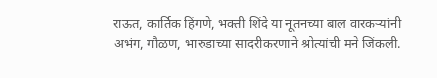राऊत, कार्तिक हिंगणे, भक्ती शिंदे या नूतनच्या बाल वारकऱ्यांनी अभंग, गौळण, भारुडाच्या सादरीकरणाने श्रोत्यांची मने जिंकली.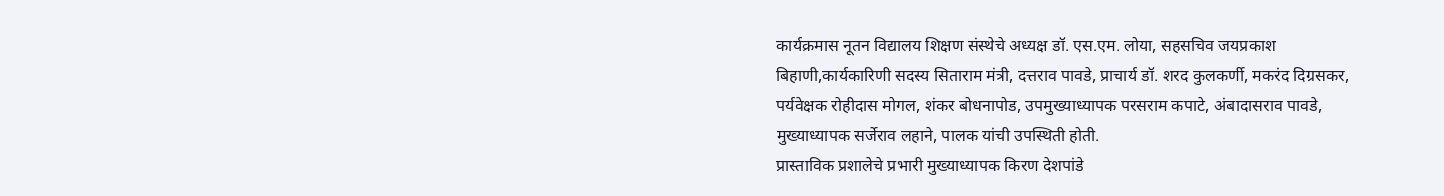कार्यक्रमास नूतन विद्यालय शिक्षण संस्थेचे अध्यक्ष डॉ. एस.एम. लोया, सहसचिव जयप्रकाश बिहाणी,कार्यकारिणी सदस्य सिताराम मंत्री, दत्तराव पावडे, प्राचार्य डॉ. शरद कुलकर्णी, मकरंद दिग्रसकर, पर्यवेक्षक रोहीदास मोगल, शंकर बोधनापोड, उपमुख्याध्यापक परसराम कपाटे, अंबादासराव पावडे, मुख्याध्यापक सर्जेराव लहाने, पालक यांची उपस्थिती होती.
प्रास्ताविक प्रशालेचे प्रभारी मुख्याध्यापक किरण देशपांडे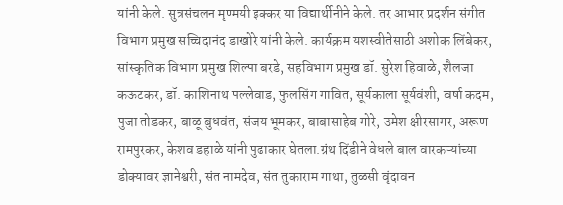यांनी केले. सुत्रसंचलन मृण्मयी इक्कर या विद्यार्थीनीने केले. तर आभार प्रदर्शन संगीत विभाग प्रमुख सच्चिदानंद डाखोरे यांनी केले. कार्यक्रम यशस्वीतेसाठी अशोक लिंबेकर, सांस्कृतिक विभाग प्रमुख शिल्पा बरडे, सहविभाग प्रमुख डॉ. सुरेश हिवाळे, शैलजा कऊटकर, डॉ. काशिनाथ पल्लेवाड, फुलसिंग गावित, सूर्यकाला सूर्यवंशी, वर्षा कदम, पुजा तोडकर, बाळू बुधवंत, संजय भूमकर, बाबासाहेब गोरे, उमेश क्षीरसागर, अरूण रामपुरकर, केशव डहाळे यांनी पुढाकार घेतला.ग्रंथ दिंडीने वेधले बाल वारकऱ्यांच्या डोक्यावर ज्ञानेश्वरी, संत नामदेव, संत तुकाराम गाथा, तुळसी वृंदावन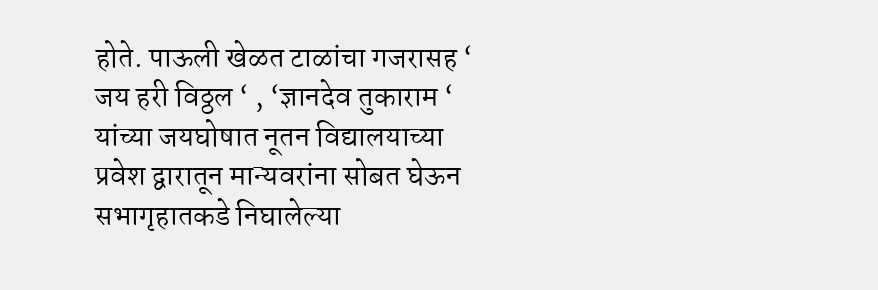होते. पाऊली खेळत टाळांचा गजरासह ‘ जय हरी विठ्ठल ‘ , ‘ज्ञानदेव तुकाराम ‘ यांच्या जयघोषात नूतन विद्यालयाच्या प्रवेश द्वारातून मान्यवरांना सोबत घेऊन सभागृहातकडे निघालेल्या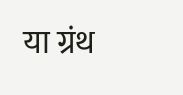या ग्रंथ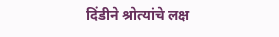दिंडीने श्रोत्यांचे लक्ष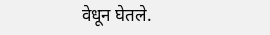वेधून घेतले.